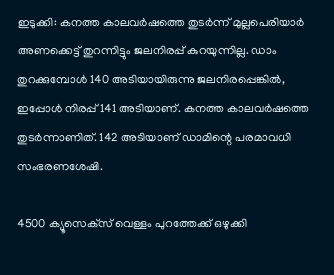ഇടുക്കി: കനത്ത കാലവര്‍ഷത്തെ തുടര്‍ന്ന് മുല്ലപെരിയാര്‍ അണക്കെട്ട് തുറന്നിട്ടും ജലനിരപ്പ് കുറയുന്നില്ല. ഡാം തുറക്കുമ്പോള്‍ 140 അടിയായിരുന്നു ജലനിരപ്പെങ്കില്‍, ഇപ്പോള്‍ നിരപ്പ് 141 അടിയാണ്. കനത്ത കാലവര്‍ഷത്തെ തുടര്‍ന്നാണിത്. 142 അടിയാണ് ഡാമിന്റെ പരമാവധി സംഭരണശേഷി.

4500 ക്യൂസെക്‌സ് വെള്ളം പുറത്തേക്ക് ഒഴുക്കി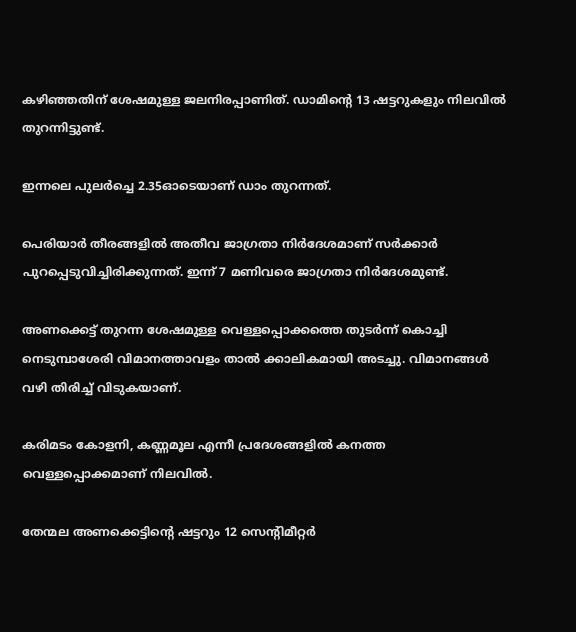കഴിഞ്ഞതിന് ശേഷമുള്ള ജലനിരപ്പാണിത്. ഡാമിന്റെ 13 ഷട്ടറുകളും നിലവില്‍ തുറന്നിട്ടുണ്ട്.

ഇന്നലെ പുലര്‍ച്ചെ 2.35ഓടെയാണ് ഡാം തുറന്നത്.

പെരിയാര്‍ തീരങ്ങളില്‍ അതീവ ജാഗ്രതാ നിര്‍ദേശമാണ് സര്‍ക്കാര്‍ പുറപ്പെടുവിച്ചിരിക്കുന്നത്. ഇന്ന് 7 മണിവരെ ജാഗ്രതാ നിര്‍ദേശമുണ്ട്.

അണക്കെട്ട് തുറന്ന ശേഷമുള്ള വെള്ളപ്പൊക്കത്തെ തുടര്‍ന്ന് കൊച്ചി നെടുമ്പാശേരി വിമാനത്താവളം താല്‍ ക്കാലികമായി അടച്ചു. വിമാനങ്ങള്‍ വഴി തിരിച്ച് വിടുകയാണ്.

കരിമടം കോളനി, കണ്ണമൂല എന്നീ പ്രദേശങ്ങളില്‍ കനത്ത വെള്ളപ്പൊക്കമാണ് നിലവില്‍.

തേന്മല അണക്കെട്ടിന്റെ ഷട്ടറും 12 സെന്റിമീറ്റര്‍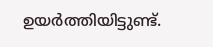ഉയര്‍ത്തിയിട്ടുണ്ട്.